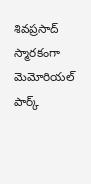శివప్రసాద్ స్మారకంగా మెమోరియల్ పార్క్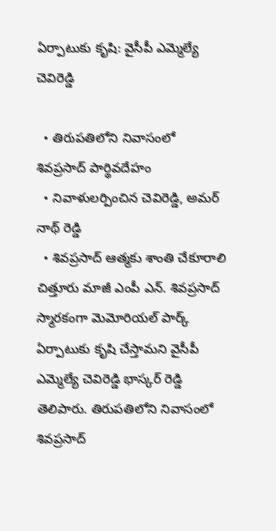ఏర్పాటుకు కృషి: వైసీపీ ఎమ్మెల్యే చెవిరెడ్డి

  • తిరుపతిలోని నివాసంలో శివప్రసాద్ పార్థివదేహం
  • నివాళులర్పించిన చెవిరెడ్డి, అమర్ నాథ్ రెడ్డి
  • శివప్రసాద్ ఆత్మకు శాంతి చేకూరాలి
చిత్తూరు మాజీ ఎంపీ ఎన్. శివప్రసాద్ స్మారకంగా మెమోరియల్ పార్క్ ఏర్పాటుకు కృషి చేస్తామని వైసీపీ ఎమ్మెల్యే చెవిరెడ్డి భాస్కర్ రెడ్డి తెలిపారు. తిరుపతిలోని నివాసంలో శివప్రసాద్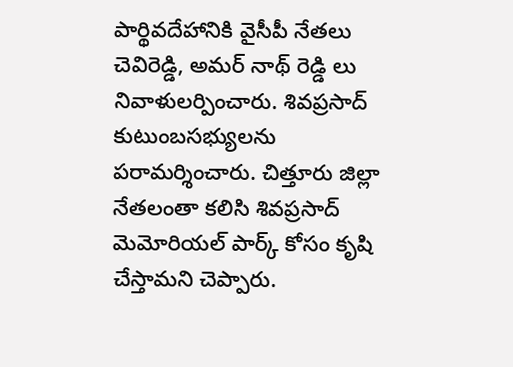పార్థివదేహానికి వైసీపీ నేతలు చెవిరెడ్డి, అమర్ నాథ్ రెడ్డి లు నివాళులర్పించారు. శివప్రసాద్ కుటుంబసభ్యులను పరామర్శించారు. చిత్తూరు జిల్లా నేతలంతా కలిసి శివప్రసాద్ మెమోరియల్ పార్క్ కోసం కృషి చేస్తామని చెప్పారు.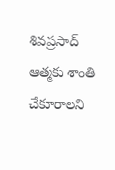శివప్రసాద్ ఆత్మకు శాంతి చేకూరాలని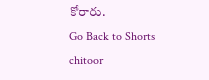కోరారు.
Go Back to Shorts
chitoor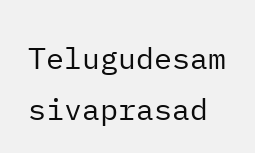Telugudesam
sivaprasad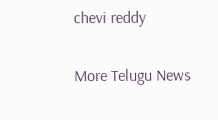chevi reddy

More Telugu News